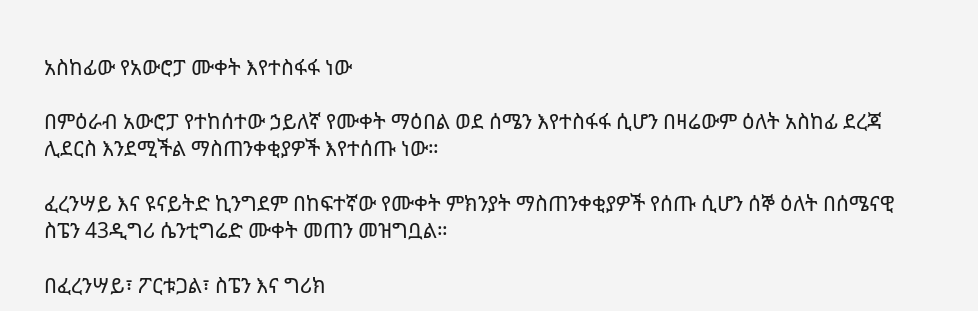አስከፊው የአውሮፓ ሙቀት እየተስፋፋ ነው

በምዕራብ አውሮፓ የተከሰተው ኃይለኛ የሙቀት ማዕበል ወደ ሰሜን እየተስፋፋ ሲሆን በዛሬውም ዕለት አስከፊ ደረጃ ሊደርስ እንደሚችል ማስጠንቀቂያዎች እየተሰጡ ነው።

ፈረንሣይ እና ዩናይትድ ኪንግደም በከፍተኛው የሙቀት ምክንያት ማስጠንቀቂያዎች የሰጡ ሲሆን ሰኞ ዕለት በሰሜናዊ ስፔን 43ዲግሪ ሴንቲግሬድ ሙቀት መጠን መዝግቧል።

በፈረንሣይ፣ ፖርቱጋል፣ ስፔን እና ግሪክ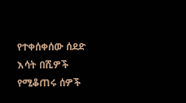የተቀሰቀሰው ሰደድ እሳት በሺዎች የሚቆጠሩ ሰዎች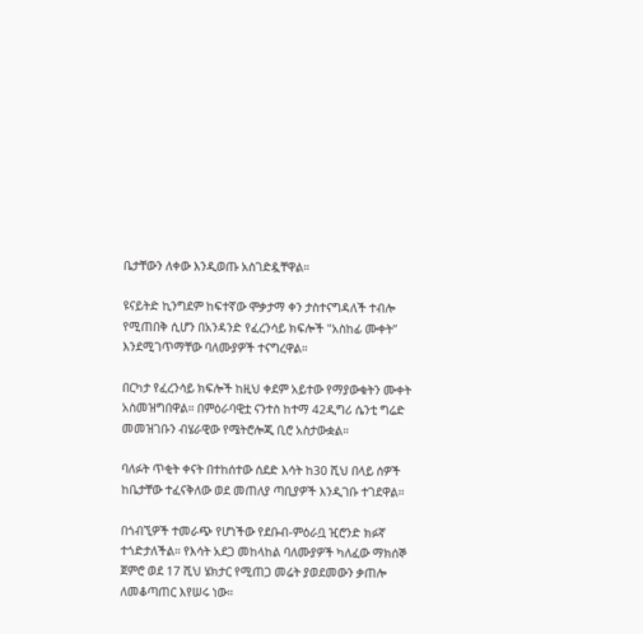ቤታቸውን ለቀው እንዲወጡ አስገድዷቸዋል።

ዩናይትድ ኪንግደም ከፍተኛው ሞቃታማ ቀን ታስተናግዳለች ተብሎ የሚጠበቅ ሲሆን በአንዳንድ የፈረንሳይ ክፍሎች "አስከፊ ሙቀት” እንደሚገጥማቸው ባለሙያዎች ተናግረዋል።

በርካታ የፈረንሳይ ክፍሎች ከዚህ ቀደም አይተው የማያውቁትን ሙቀት አስመዝግበዋል። በምዕራባዊቷ ናንተስ ከተማ 42ዲግሪ ሴንቲ ግሬድ መመዝገቡን ብሄራዊው የሜትሮሎጂ ቢሮ አስታውቋል።

ባለፉት ጥቂት ቀናት በተከሰተው ሰደድ እሳት ከ30 ሺህ በላይ ሰዎች ከቤታቸው ተፈናቅለው ወደ መጠለያ ጣቢያዎች እንዲገቡ ተገደዋል።

በጎብኚዎች ተመራጭ የሆነችው የደቡብ-ምዕራቧ ዢሮንድ ክፉኛ ተጎድታለችል። የእሳት አደጋ መከላከል ባለሙያዎች ካለፈው ማክሰኞ ጀምሮ ወደ 17 ሺህ ሄክታር የሚጠጋ መሬት ያወደመውን ቃጠሎ ለመቆጣጠር እየሠሩ ነው።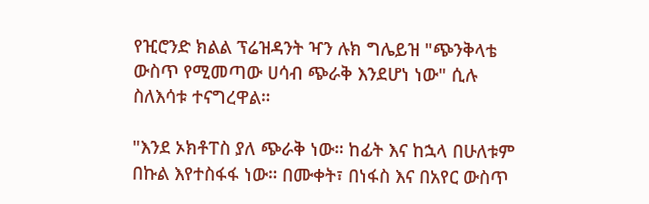የዢሮንድ ክልል ፕሬዝዳንት ዣን ሉክ ግሌይዝ "ጭንቅላቴ ውስጥ የሚመጣው ሀሳብ ጭራቅ እንደሆነ ነው" ሲሉ ስለእሳቱ ተናግረዋል።

"እንደ ኦክቶፐስ ያለ ጭራቅ ነው። ከፊት እና ከኋላ በሁለቱም በኩል እየተስፋፋ ነው። በሙቀት፣ በነፋስ እና በአየር ውስጥ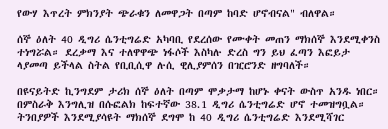የውሃ እጥረት ምክንያት ጭራቁን ለመዋጋት በጣም ከባድ ሆኖብናል" ብለዋል።

ሰኞ ዕለት 40 ዲግሪ ሴንቲግሬድ አካባቢ የደረሰው የሙቀት መጠን ማክሰኞ እንደሚቀንስ ተነግሯል። ደረቃማ እና ተለዋዋጭ ነፋሶች እስካሉ ድረስ ግን ይህ ፈጣን እፎይታ ላያመጣ ይችላል ስትል የቢቢሲዋ ሉሲ ዊሊያምሰን በዢሮንድ ዘግባለች።

በዩናይትድ ኪንግደም ታሪክ ሰኞ ዕለት በጣም ሞቃታማ ከሆኑ ቀናት ውስጥ አንዱ ነበር። በምስራቅ እንግሊዝ በሱፎልክ ከፍተኛው 38.1 ዲግሪ ሴንቲግሬድ ሆኖ ተመዝግቧል። ትንበያዎች እንደሚያሳዩት ማክሰኞ ደግሞ ከ 40 ዲግሪ ሴንቲግሬድ እንደሚሻገር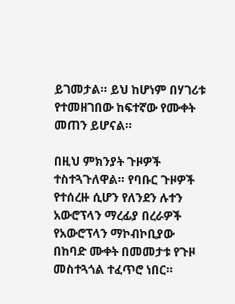ይገመታል። ይህ ከሆነም በሃገሪቱ የተመዘገበው ከፍተኛው የሙቀት መጠን ይሆናል።

በዚህ ምክንያት ጉዞዎች ተስተጓጉለዋል። የባቡር ጉዞዎች የተሰረዙ ሲሆን የለንደን ሉተን አውሮፕላን ማረፊያ በረራዎች የአውሮፕላን ማኮብኮቢያው በከባድ ሙቀት በመመታቱ የጉዞ መስተጓጎል ተፈጥሮ ነበር።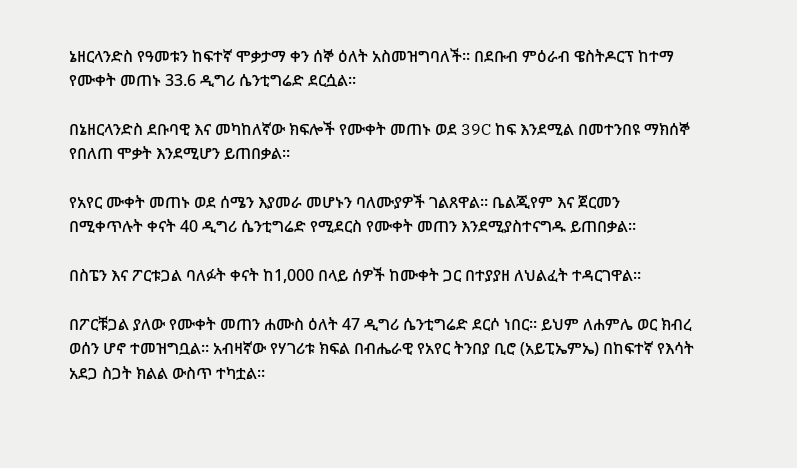ኔዘርላንድስ የዓመቱን ከፍተኛ ሞቃታማ ቀን ሰኞ ዕለት አስመዝግባለች። በደቡብ ምዕራብ ዌስትዶርፕ ከተማ የሙቀት መጠኑ 33.6 ዲግሪ ሴንቲግሬድ ደርሷል።

በኔዘርላንድስ ደቡባዊ እና መካከለኛው ክፍሎች የሙቀት መጠኑ ወደ 39C ከፍ እንደሚል በመተንበዩ ማክሰኞ የበለጠ ሞቃት እንደሚሆን ይጠበቃል።

የአየር ሙቀት መጠኑ ወደ ሰሜን እያመራ መሆኑን ባለሙያዎች ገልጸዋል። ቤልጂየም እና ጀርመን በሚቀጥሉት ቀናት 40 ዲግሪ ሴንቲግሬድ የሚደርስ የሙቀት መጠን እንደሚያስተናግዱ ይጠበቃል።

በስፔን እና ፖርቱጋል ባለፉት ቀናት ከ1,000 በላይ ሰዎች ከሙቀት ጋር በተያያዘ ለህልፈት ተዳርገዋል።

በፖርቹጋል ያለው የሙቀት መጠን ሐሙስ ዕለት 47 ዲግሪ ሴንቲግሬድ ደርሶ ነበር። ይህም ለሐምሌ ወር ክብረ ወሰን ሆኖ ተመዝግቧል። አብዛኛው የሃገሪቱ ክፍል በብሔራዊ የአየር ትንበያ ቢሮ (አይፒኤምኤ) በከፍተኛ የእሳት አደጋ ስጋት ክልል ውስጥ ተካቷል።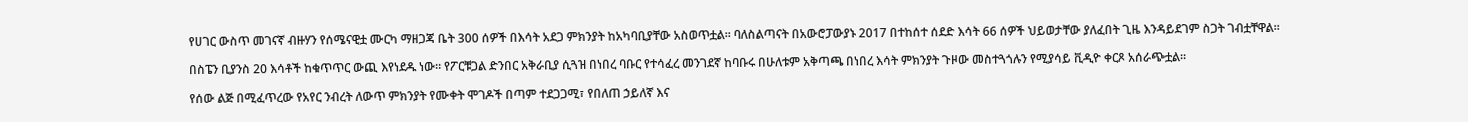የሀገር ውስጥ መገናኛ ብዙሃን የሰሜናዊቷ ሙርካ ማዘጋጃ ቤት 300 ሰዎች በእሳት አደጋ ምክንያት ከአካባቢያቸው አስወጥቷል። ባለስልጣናት በአውሮፓውያኑ 2017 በተከሰተ ሰደድ እሳት 66 ሰዎች ህይወታቸው ያለፈበት ጊዜ እንዳይደገም ስጋት ገብቷቸዋል።

በስፔን ቢያንስ 20 እሳቶች ከቁጥጥር ውጪ እየነደዱ ነው። የፖርቹጋል ድንበር አቅራቢያ ሲጓዝ በነበረ ባቡር የተሳፈረ መንገደኛ ከባቡሩ በሁለቱም አቅጣጫ በነበረ እሳት ምክንያት ጉዞው መስተጓጎሉን የሚያሳይ ቪዲዮ ቀርጾ አሰራጭቷል።

የሰው ልጅ በሚፈጥረው የአየር ንብረት ለውጥ ምክንያት የሙቀት ሞገዶች በጣም ተደጋጋሚ፣ የበለጠ ኃይለኛ እና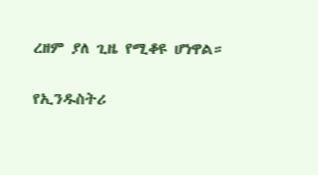ረዘም ያለ ጊዜ የሚቆዩ ሆነዋል።

የኢንዱስትሪ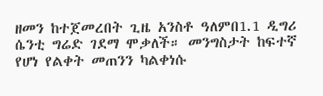ዘመን ከተጀመረበት ጊዜ አንስቶ ዓለምበ1.1 ዲግሪ ሴንቲ ግሬድ ገደማ ሞቃለች። መንግስታት ከፍተኛ የሆነ የልቀት መጠንን ካልቀነሱ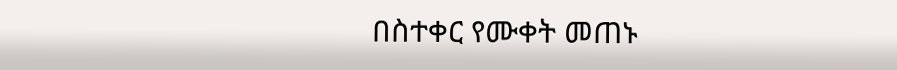በስተቀር የሙቀት መጠኑ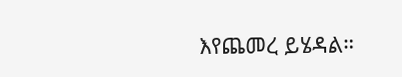እየጨመረ ይሄዳል።